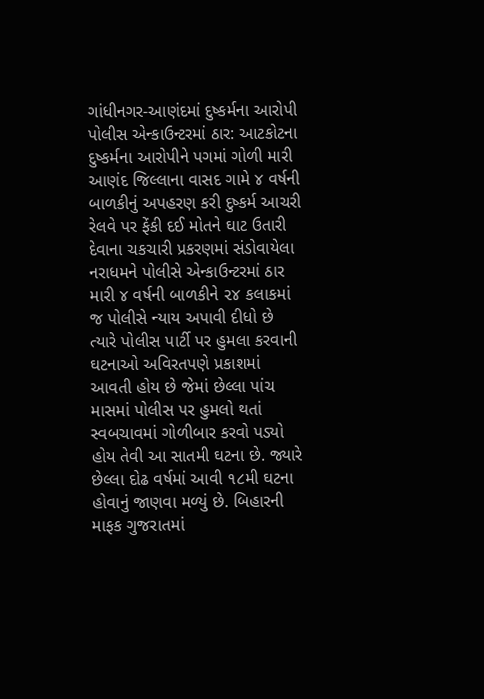ગાંધીનગર-આણંદમાં દુષ્કર્મના આરોપી પોલીસ એન્કાઉન્ટરમાં ઠાર: આટકોટના દુષ્કર્મના આરોપીને પગમાં ગોળી મારી
આણંદ જિલ્લાના વાસદ ગામે ૪ વર્ષની બાળકીનું અપહરણ કરી દુષ્કર્મ આચરી રેલવે પર ફેંકી દઈ મોતને ઘાટ ઉતારી દેવાના ચકચારી પ્રકરણમાં સંડોવાયેલા નરાધમને પોલીસે એન્કાઉન્ટરમાં ઠાર મારી ૪ વર્ષની બાળકીને ૨૪ કલાકમાં જ પોલીસે ન્યાય અપાવી દીધો છે ત્યારે પોલીસ પાર્ટી પર હુમલા કરવાની ઘટનાઓ અવિરતપણે પ્રકાશમાં આવતી હોય છે જેમાં છેલ્લા પાંચ માસમાં પોલીસ પર હુમલો થતાં સ્વબચાવમાં ગોળીબાર કરવો પડ્યો હોય તેવી આ સાતમી ઘટના છે. જ્યારે છેલ્લા દોઢ વર્ષમાં આવી ૧૮મી ઘટના હોવાનું જાણવા મળ્યું છે. બિહારની માફક ગુજરાતમાં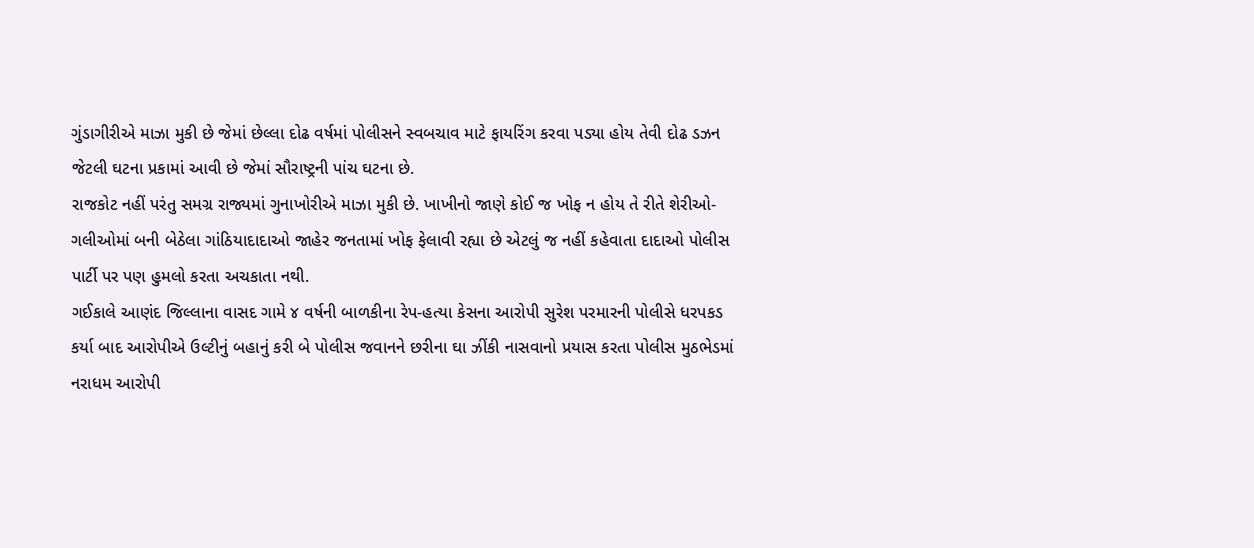ગુંડાગીરીએ માઝા મુકી છે જેમાં છેલ્લા દોઢ વર્ષમાં પોલીસને સ્વબચાવ માટે ફાયરિંગ કરવા પડ્યા હોય તેવી દોઢ ડઝન જેટલી ઘટના પ્રકામાં આવી છે જેમાં સૌરાષ્ટ્રની પાંચ ઘટના છે.
રાજકોટ નહીં પરંતુ સમગ્ર રાજ્યમાં ગુનાખોરીએ માઝા મુકી છે. ખાખીનો જાણે કોઈ જ ખોફ ન હોય તે રીતે શેરીઓ-ગલીઓમાં બની બેઠેલા ગાંઠિયાદાદાઓ જાહેર જનતામાં ખોફ ફેલાવી રહ્યા છે એટલું જ નહીં કહેવાતા દાદાઓ પોલીસ પાર્ટી પર પણ હુમલો કરતા અચકાતા નથી.
ગઈકાલે આણંદ જિલ્લાના વાસદ ગામે ૪ વર્ષની બાળકીના રેપ-હત્યા કેસના આરોપી સુરેશ પરમારની પોલીસે ધરપકડ કર્યા બાદ આરોપીએ ઉલ્ટીનું બહાનું કરી બે પોલીસ જવાનને છરીના ઘા ઝીંકી નાસવાનો પ્રયાસ કરતા પોલીસ મુઠભેડમાં નરાધમ આરોપી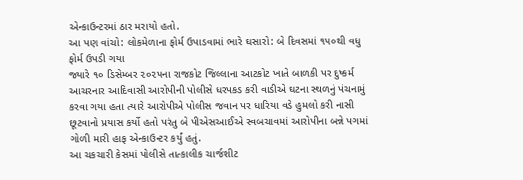એન્કાઉન્ટરમાં ઠાર મરાયો હતો.
આ પણ વાંચો: લોકમેળાના ફોર્મ ઉપાડવામાં ભારે ઘસારો: બે દિવસમાં ૧૫૦થી વધુ ફોર્મ ઉપડી ગયા
જ્યારે ૧૦ ડિસેમ્બર ૨૦૨૫ના રાજકોટ જિલ્લાના આટકોટ ખાતે બાળકી પર દુષ્કર્મ આચરનાર આદિવાસી આરોપીની પોલીસે ધરપકડ કરી વાડીએ ઘટના સ્થળનું પંચનામું કરવા ગયા હતા ત્યારે આરોપીએ પોલીસ જવાન પર ધારિયા વડે હુમલો કરી નાસી છૂટવાનો પ્રયાસ કર્યો હતો પરંતુ બે પીએસઆઈએ સ્વબચાવમાં આરોપીના બન્ને પગમાં ગોળી મારી હાફ એન્કાઉન્ટર કર્યું હતું.
આ ચકચારી કેસમાં પોલીસે તાત્કાલીક ચાર્જશીટ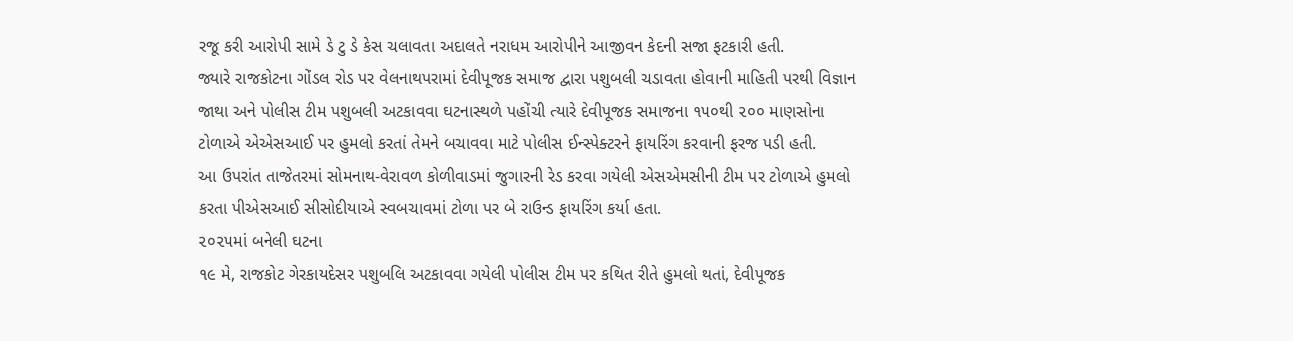રજૂ કરી આરોપી સામે ડે ટુ ડે કેસ ચલાવતા અદાલતે નરાધમ આરોપીને આજીવન કેદની સજા ફટકારી હતી.
જ્યારે રાજકોટના ગોંડલ રોડ પર વેલનાથપરામાં દેવીપૂજક સમાજ દ્વારા પશુબલી ચડાવતા હોવાની માહિતી પરથી વિજ્ઞાન જાથા અને પોલીસ ટીમ પશુબલી અટકાવવા ઘટનાસ્થળે પહોંચી ત્યારે દેવીપૂજક સમાજના ૧૫૦થી ૨૦૦ માણસોના ટોળાએ એએસઆઈ પર હુમલો કરતાં તેમને બચાવવા માટે પોલીસ ઈન્સ્પેક્ટરને ફાયરિંગ કરવાની ફરજ પડી હતી.
આ ઉપરાંત તાજેતરમાં સોમનાથ-વેરાવળ કોળીવાડમાં જુગારની રેડ કરવા ગયેલી એસએમસીની ટીમ પર ટોળાએ હુમલો કરતા પીએસઆઈ સીસોદીયાએ સ્વબચાવમાં ટોળા પર બે રાઉન્ડ ફાયરિંગ કર્યા હતા.
૨૦૨૫માં બનેલી ઘટના
૧૯ મે, રાજકોટ ગેરકાયદેસર પશુબલિ અટકાવવા ગયેલી પોલીસ ટીમ પર કથિત રીતે હુમલો થતાં, દેવીપૂજક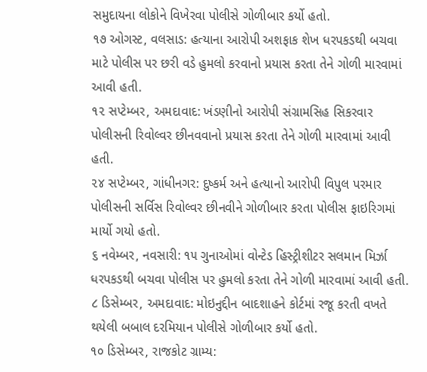સમુદાયના લોકોને વિખેરવા પોલીસે ગોળીબાર કર્યો હતો.
૧૭ ઓગસ્ટ, વલસાડ: હત્યાના આરોપી અશફાક શેખ ધરપકડથી બચવા માટે પોલીસ પર છરી વડે હુમલો કરવાનો પ્રયાસ કરતા તેને ગોળી મારવામાં આવી હતી.
૧૨ સપ્ટેમ્બર, અમદાવાદ: ખંડણીનો આરોપી સંગ્રામસિહ સિકરવાર પોલીસની રિવોલ્વર છીનવવાનો પ્રયાસ કરતા તેને ગોળી મારવામાં આવી હતી.
૨૪ સપ્ટેમ્બર, ગાંધીનગર: દુષ્કર્મ અને હત્યાનો આરોપી વિપુલ પરમાર પોલીસની સર્વિસ રિવોલ્વર છીનવીને ગોળીબાર કરતા પોલીસ ફાઇરિગમાં માર્યો ગયો હતો.
૬ નવેમ્બર, નવસારી: ૧૫ ગુનાઓમાં વોન્ટેડ હિસ્ટ્રીશીટર સલમાન મિર્ઝા ધરપકડથી બચવા પોલીસ પર હુમલો કરતા તેને ગોળી મારવામાં આવી હતી.
૮ ડિસેમ્બર, અમદાવાદ: મોઇનુદ્દીન બાદશાહને કોર્ટમાં રજૂ કરતી વખતે થયેલી બબાલ દરમિયાન પોલીસે ગોળીબાર કર્યો હતો.
૧૦ ડિસેમ્બર, રાજકોટ ગ્રામ્ય: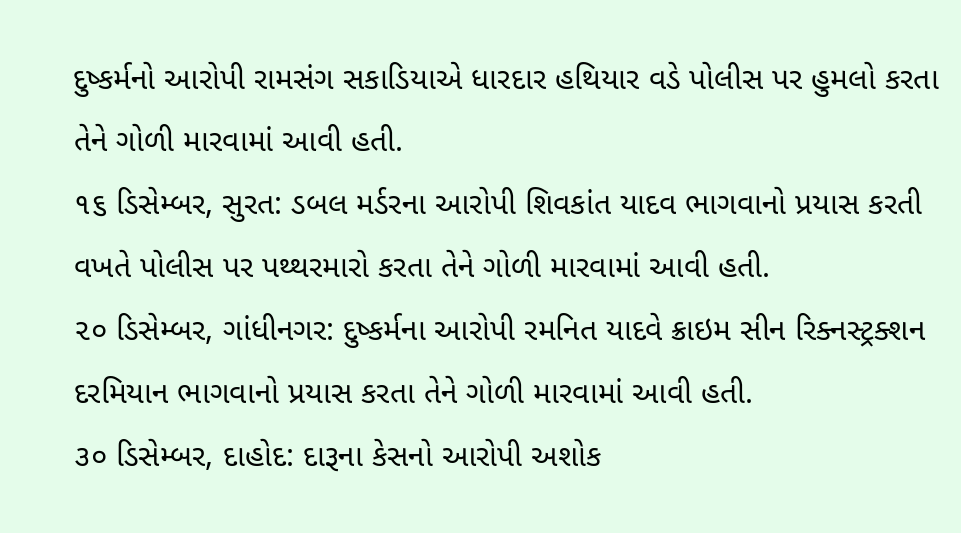દુષ્કર્મનો આરોપી રામસંગ સકાડિયાએ ધારદાર હથિયાર વડે પોલીસ પર હુમલો કરતા તેને ગોળી મારવામાં આવી હતી.
૧૬ ડિસેમ્બર, સુરત: ડબલ મર્ડરના આરોપી શિવકાંત યાદવ ભાગવાનો પ્રયાસ કરતી વખતે પોલીસ પર પથ્થરમારો કરતા તેને ગોળી મારવામાં આવી હતી.
૨૦ ડિસેમ્બર, ગાંધીનગર: દુષ્કર્મના આરોપી રમનિત યાદવે ક્રાઇમ સીન રિક્નસ્ટ્રક્શન દરમિયાન ભાગવાનો પ્રયાસ કરતા તેને ગોળી મારવામાં આવી હતી.
૩૦ ડિસેમ્બર, દાહોદ: દારૂના કેસનો આરોપી અશોક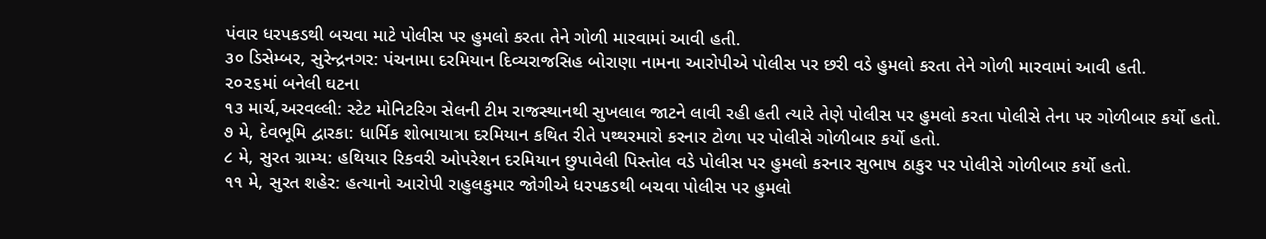પંવાર ધરપકડથી બચવા માટે પોલીસ પર હુમલો કરતા તેને ગોળી મારવામાં આવી હતી.
૩૦ ડિસેમ્બર, સુરેન્દ્રનગર: પંચનામા દરમિયાન દિવ્યરાજસિહ બોરાણા નામના આરોપીએ પોલીસ પર છરી વડે હુમલો કરતા તેને ગોળી મારવામાં આવી હતી.
૨૦૨૬માં બનેલી ઘટના
૧૩ માર્ચ,અરવલ્લી: સ્ટેટ મોનિટરિગ સેલની ટીમ રાજસ્થાનથી સુખલાલ જાટને લાવી રહી હતી ત્યારે તેણે પોલીસ પર હુમલો કરતા પોલીસે તેના પર ગોળીબાર કર્યો હતો.
૭ મે, દેવભૂમિ દ્વારકા: ધાર્મિક શોભાયાત્રા દરમિયાન કથિત રીતે પથ્થરમારો કરનાર ટોળા પર પોલીસે ગોળીબાર કર્યો હતો.
૮ મે, સુરત ગ્રામ્ય: હથિયાર રિકવરી ઓપરેશન દરમિયાન છુપાવેલી પિસ્તોલ વડે પોલીસ પર હુમલો કરનાર સુભાષ ઠાકુર પર પોલીસે ગોળીબાર કર્યો હતો.
૧૧ મે, સુરત શહેર: હત્યાનો આરોપી રાહુલકુમાર જોગીએ ધરપકડથી બચવા પોલીસ પર હુમલો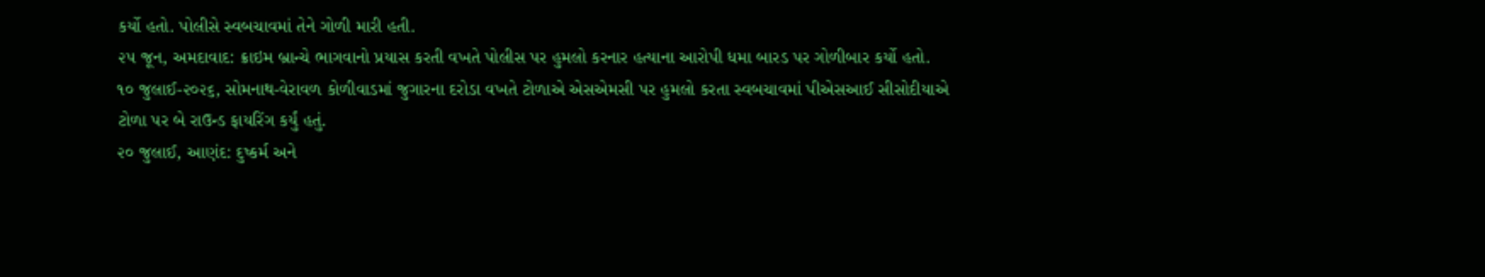કર્યો હતો. પોલીસે સ્વબચાવમાં તેને ગોળી મારી હતી.
૨૫ જૂન, અમદાવાદ: ક્રાઇમ બ્રાન્ચે ભાગવાનો પ્રયાસ કરતી વખતે પોલીસ પર હુમલો કરનાર હત્યાના આરોપી ધમા બારડ પર ગોળીબાર કર્યો હતો.
૧૦ જુલાઈ-૨૦૨૬, સોમનાથ-વેરાવળ કોળીવાડમાં જુગારના દરોડા વખતે ટોળાએ એસએમસી પર હુમલો કરતા સ્વબચાવમાં પીએસઆઈ સીસોદીયાએ ટોળા પર બે રાઉન્ડ ફાયરિંગ કર્યું હતું.
૨૦ જુલાઈ, આણંદ: દુષ્કર્મ અને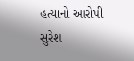હત્યાનો આરોપી સુરેશ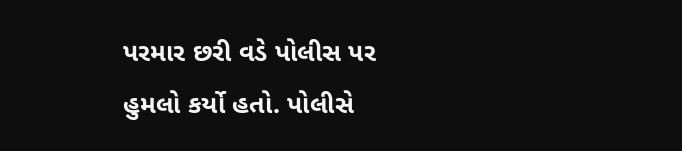પરમાર છરી વડે પોલીસ પર હુમલો કર્યો હતો. પોલીસે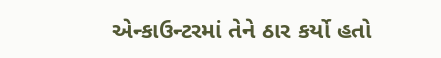એન્કાઉન્ટરમાં તેને ઠાર કર્યો હતો